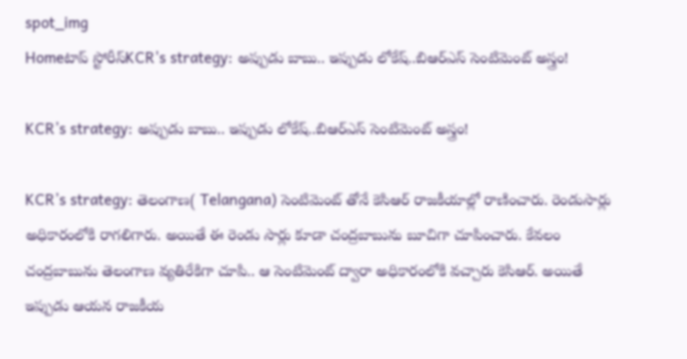spot_img
Homeటాప్ స్టోరీస్KCR's strategy: అప్పుడు బాబు.. ఇప్పుడు లోకేష్..బిఆర్ఎస్ సెంటిమెంట్ అస్త్రం!

KCR’s strategy: అప్పుడు బాబు.. ఇప్పుడు లోకేష్..బిఆర్ఎస్ సెంటిమెంట్ అస్త్రం!

KCR’s strategy: తెలంగాణ( Telangana) సెంటిమెంట్ తోనే కెసిఆర్ రాజకీయాల్లో రాణించారు. రెండుసార్లు అధికారంలోకి రాగలిగారు. అయితే ఈ రెండు సార్లు కూడా చంద్రబాబును బూచిగా చూపించారు. కేవలం చంద్రబాబును తెలంగాణ వ్యతిరేకిగా చూపి.. ఆ సెంటిమెంట్ ద్వారా అధికారంలోకి వచ్చారు కెసిఆర్. అయితే ఇప్పుడు ఆయన రాజకీయ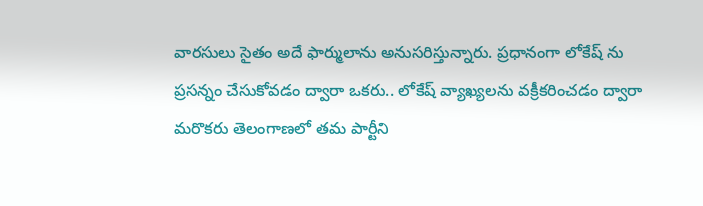వారసులు సైతం అదే ఫార్ములాను అనుసరిస్తున్నారు. ప్రధానంగా లోకేష్ ను ప్రసన్నం చేసుకోవడం ద్వారా ఒకరు.. లోకేష్ వ్యాఖ్యలను వక్రీకరించడం ద్వారా మరొకరు తెలంగాణలో తమ పార్టీని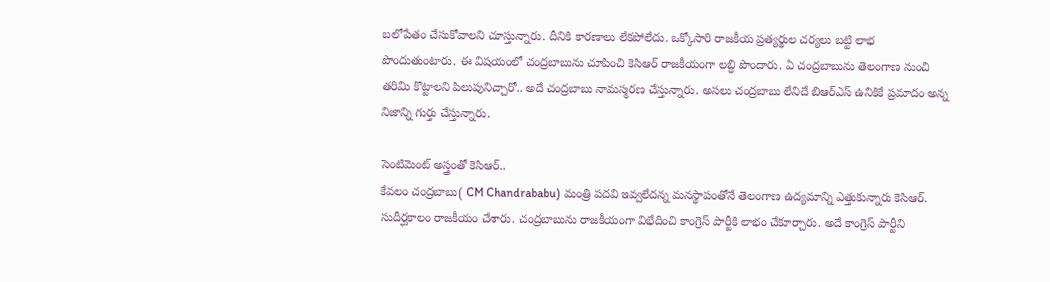బలోపేతం చేసుకోవాలని చూస్తున్నారు. దీనికి కారణాలు లేకపోలేదు. ఒక్కోసారి రాజకీయ ప్రత్యర్థుల చర్యలు బట్టి లాభ పొందుతుంటారు. ఈ విషయంలో చంద్రబాబును చూపించి కెసిఆర్ రాజకీయంగా లబ్ధి పొందారు. ఏ చంద్రబాబును తెలంగాణ నుంచి తరిమి కొట్టాలని పిలుపునిచ్చారో.. అదే చంద్రబాబు నామస్మరణ చేస్తున్నారు. అసలు చంద్రబాబు లేనిదే బిఆర్ఎస్ ఉనికికే ప్రమాదం అన్న నిజాన్ని గుర్తు చేస్తున్నారు.

సెంటిమెంట్ అస్త్రంతో కెసిఆర్..
కేవలం చంద్రబాబు( CM Chandrababu) మంత్రి పదవి ఇవ్వలేదన్న మనస్థాపంతోనే తెలంగాణ ఉద్యమాన్ని ఎత్తుకున్నారు కెసిఆర్. సుదీర్ఘకాలం రాజకీయం చేశారు. చంద్రబాబును రాజకీయంగా విభేదించి కాంగ్రెస్ పార్టీకి లాభం చేకూర్చారు. అదే కాంగ్రెస్ పార్టీని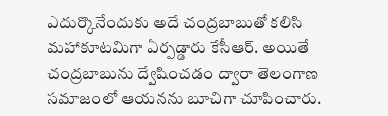ఎదుర్కొనేందుకు అదే చంద్రబాబుతో కలిసి మహాకూటమిగా ఏర్పడ్డారు కేసీఆర్. అయితే చంద్రబాబును ద్వేషించడం ద్వారా తెలంగాణ సమాజంలో ఆయనను బూచిగా చూపించారు.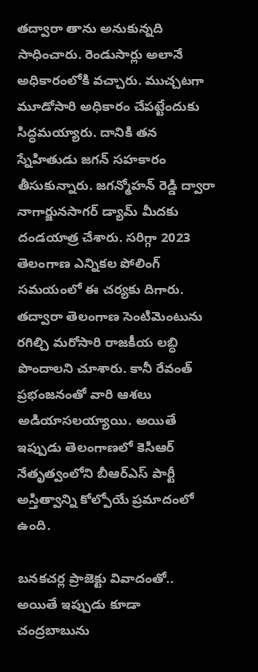తద్వారా తాను అనుకున్నది సాధించారు. రెండుసార్లు అలానే అధికారంలోకి వచ్చారు. ముచ్చటగా మూడోసారి అధికారం చేపట్టేందుకు సిద్ధమయ్యారు. దానికి తన స్నేహితుడు జగన్ సహకారం తీసుకున్నారు. జగన్మోహన్ రెడ్డి ద్వారా నాగార్జునసాగర్ డ్యామ్ మీదకు దండయాత్ర చేశారు. సరిగ్గా 2023 తెలంగాణ ఎన్నికల పోలింగ్ సమయంలో ఈ చర్యకు దిగారు. తద్వారా తెలంగాణ సెంటిమెంటును రగిల్చి మరోసారి రాజకీయ లబ్ధి పొందాలని చూశారు. కానీ రేవంత్ ప్రభంజనంతో వారి ఆశలు అడియాసలయ్యాయి. అయితే ఇప్పుడు తెలంగాణలో కెసిఆర్ నేతృత్వంలోని బీఆర్ఎస్ పార్టీ అస్తిత్వాన్ని కోల్పోయే ప్రమాదంలో ఉంది.

బనకచర్ల ప్రాజెక్టు వివాదంతో..
అయితే ఇప్పుడు కూడా చంద్రబాబును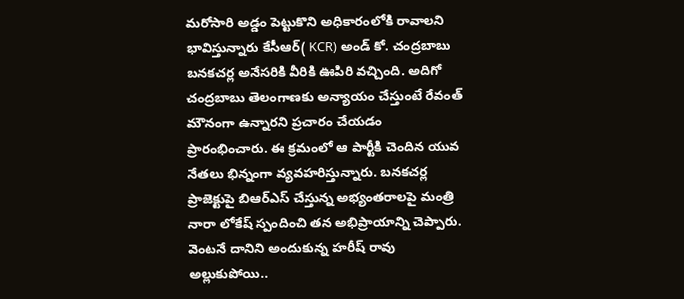మరోసారి అడ్డం పెట్టుకొని అధికారంలోకి రావాలని భావిస్తున్నారు కేసీఆర్( KCR) అండ్ కో. చంద్రబాబు బనకచర్ల అనేసరికి వీరికి ఊపిరి వచ్చింది. అదిగో చంద్రబాబు తెలంగాణకు అన్యాయం చేస్తుంటే రేవంత్ మౌనంగా ఉన్నారని ప్రచారం చేయడం ప్రారంభించారు. ఈ క్రమంలో ఆ పార్టీకి చెందిన యువ నేతలు భిన్నంగా వ్యవహరిస్తున్నారు. బనకచర్ల ప్రాజెక్టుపై బిఆర్ఎస్ చేస్తున్న అభ్యంతరాలపై మంత్రి నారా లోకేష్ స్పందించి తన అభిప్రాయాన్ని చెప్పారు. వెంటనే దానిని అందుకున్న హరీష్ రావు అల్లుకుపోయి..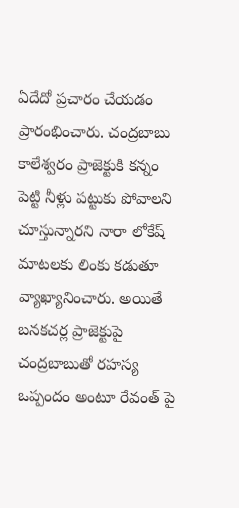ఏదేదో ప్రచారం చేయడం ప్రారంభించారు. చంద్రబాబు కాలేశ్వరం ప్రాజెక్టుకి కన్నం పెట్టి నీళ్లు పట్టుకు పోవాలని చూస్తున్నారని నారా లోకేష్ మాటలకు లింకు కడుతూ వ్యాఖ్యానించారు. అయితే బనకచర్ల ప్రాజెక్టుపై చంద్రబాబుతో రహస్య ఒప్పందం అంటూ రేవంత్ పై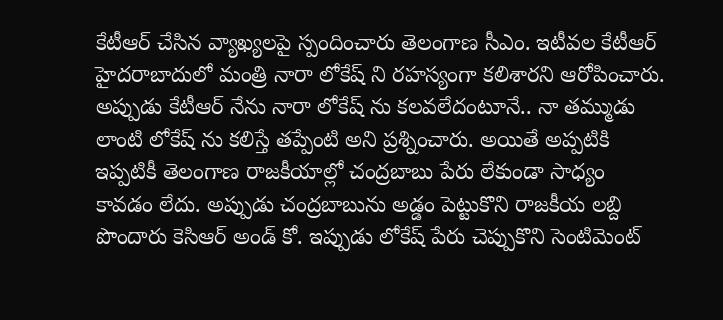కేటీఆర్ చేసిన వ్యాఖ్యలపై స్పందించారు తెలంగాణ సీఎం. ఇటీవల కేటీఆర్ హైదరాబాదులో మంత్రి నారా లోకేష్ ని రహస్యంగా కలిశారని ఆరోపించారు. అప్పుడు కేటీఆర్ నేను నారా లోకేష్ ను కలవలేదంటూనే.. నా తమ్ముడు లాంటి లోకేష్ ను కలిస్తే తప్పేంటి అని ప్రశ్నించారు. అయితే అప్పటికి ఇప్పటికీ తెలంగాణ రాజకీయాల్లో చంద్రబాబు పేరు లేకుండా సాధ్యం కావడం లేదు. అప్పుడు చంద్రబాబును అడ్డం పెట్టుకొని రాజకీయ లబ్ది పొందారు కెసిఆర్ అండ్ కో. ఇప్పుడు లోకేష్ పేరు చెప్పుకొని సెంటిమెంట్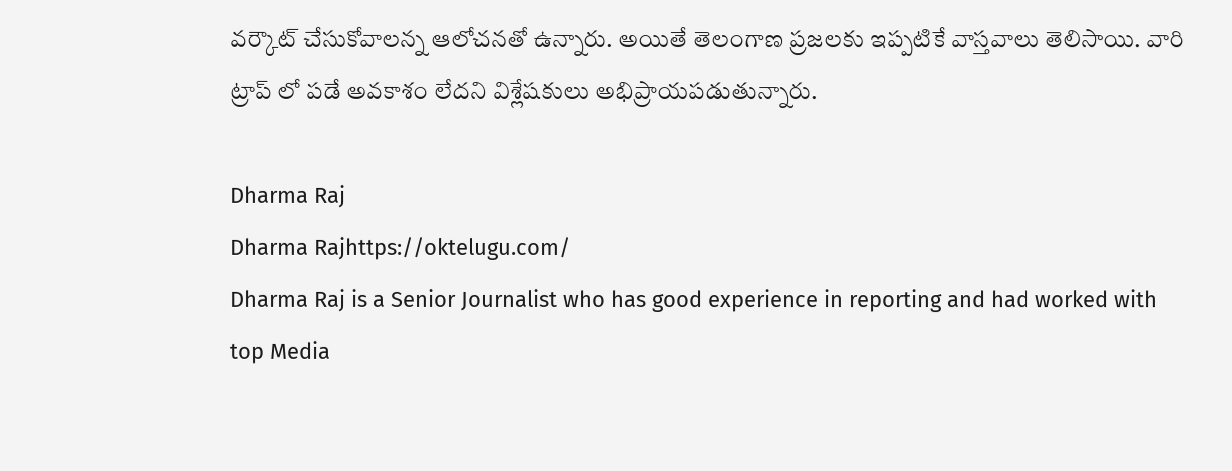వర్కౌట్ చేసుకోవాలన్న ఆలోచనతో ఉన్నారు. అయితే తెలంగాణ ప్రజలకు ఇప్పటికే వాస్తవాలు తెలిసాయి. వారి ట్రాప్ లో పడే అవకాశం లేదని విశ్లేషకులు అభిప్రాయపడుతున్నారు.

Dharma Raj
Dharma Rajhttps://oktelugu.com/
Dharma Raj is a Senior Journalist who has good experience in reporting and had worked with top Media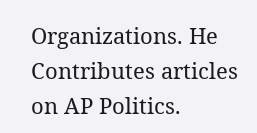Organizations. He Contributes articles on AP Politics.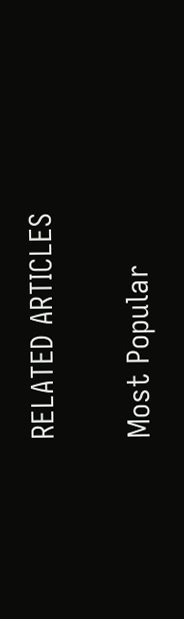RELATED ARTICLES

Most Popular